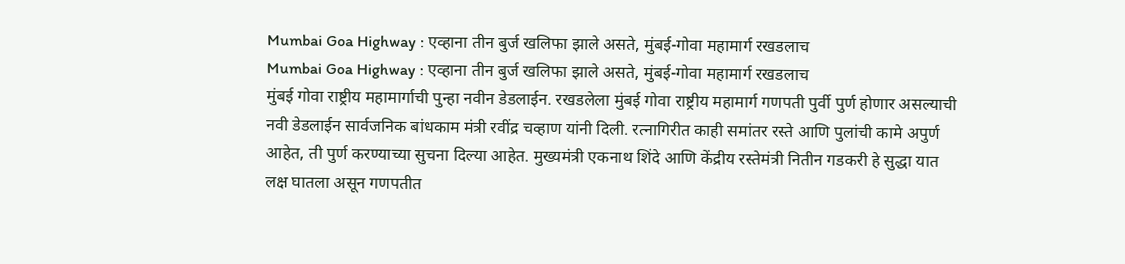Mumbai Goa Highway : एव्हाना तीन बुर्ज खलिफा झाले असते, मुंबई-गोवा महामार्ग रखडलाच
Mumbai Goa Highway : एव्हाना तीन बुर्ज खलिफा झाले असते, मुंबई-गोवा महामार्ग रखडलाच
मुंबई गोवा राष्ट्रीय महामार्गाची पुन्हा नवीन डेडलाईन. रखडलेला मुंबई गोवा राष्ट्रीय महामार्ग गणपती पुर्वी पुर्ण होणार असल्याची नवी डेडलाईन सार्वजनिक बांधकाम मंत्री रवींद्र चव्हाण यांनी दिली. रत्नागिरीत काही समांतर रस्ते आणि पुलांची कामे अपुर्ण आहेत, ती पुर्ण करण्याच्या सुचना दिल्या आहेत. मुख्यमंत्री एकनाथ शिंदे आणि केंद्रीय रस्तेमंत्री नितीन गडकरी हे सुद्धा यात लक्ष घातला असून गणपतीत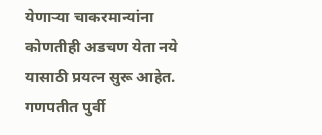येणाऱ्या चाकरमान्यांना कोणतीही अडचण येता नये यासाठी प्रयत्न सुरू आहेत. गणपतीत पुर्वी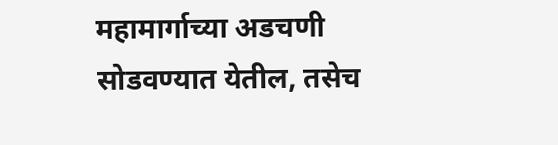महामार्गाच्या अडचणी सोडवण्यात येतील, तसेच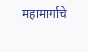महामार्गाचे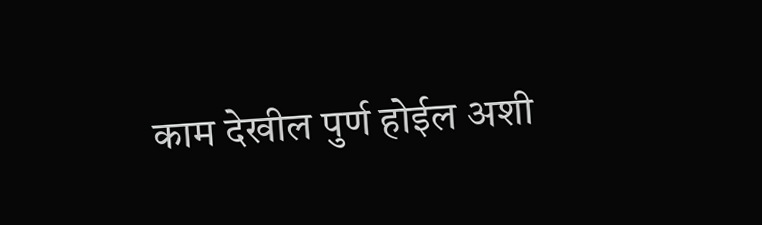काम देखील पुर्ण होईल अशी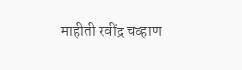माहीती रवींद्र चव्हाण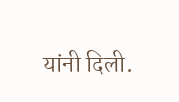यांनी दिली.